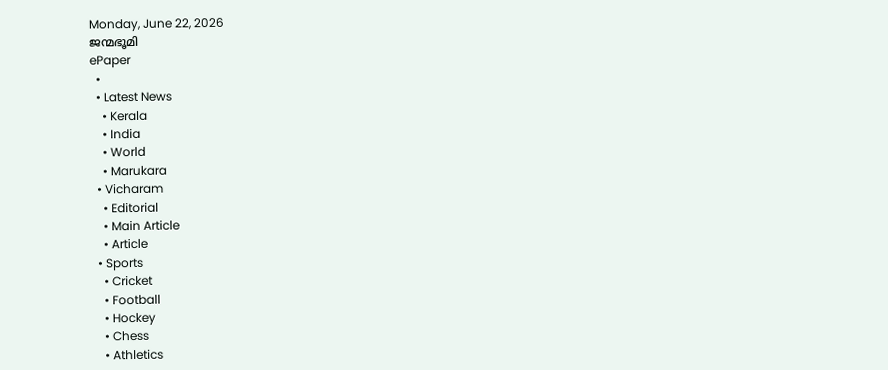Monday, June 22, 2026
ജന്മഭൂമി
ePaper
  •
  • Latest News
    • Kerala
    • India
    • World
    • Marukara
  • Vicharam
    • Editorial
    • Main Article
    • Article
  • Sports
    • Cricket
    • Football
    • Hockey
    • Chess
    • Athletics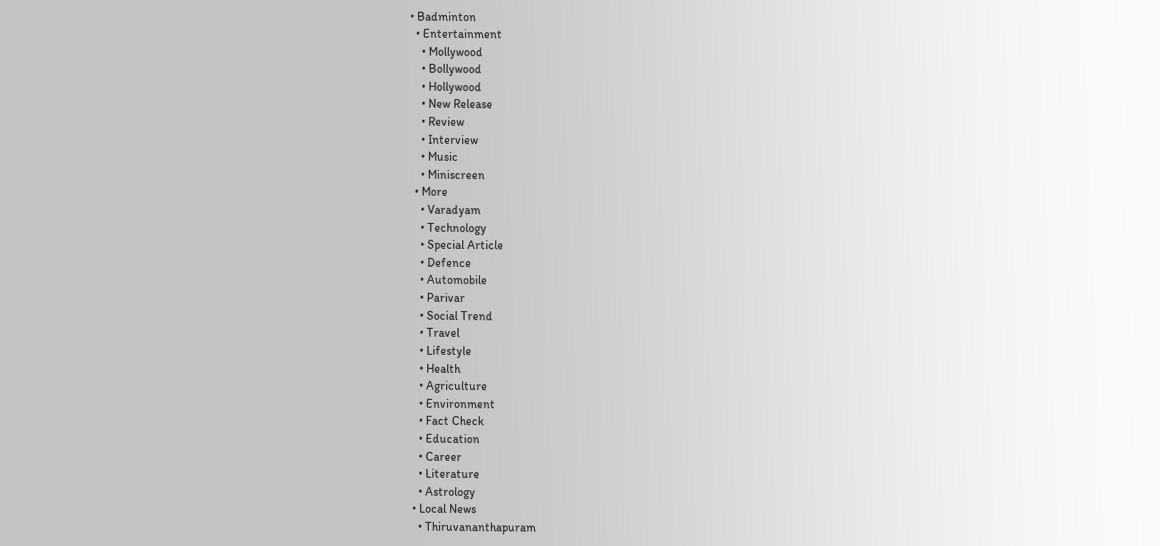• Badminton
  • Entertainment
    • Mollywood
    • Bollywood
    • Hollywood
    • New Release
    • Review
    • Interview
    • Music
    • Miniscreen
  • More
    • Varadyam
    • Technology
    • Special Article
    • Defence
    • Automobile
    • Parivar
    • Social Trend
    • Travel
    • Lifestyle
    • Health
    • Agriculture
    • Environment
    • Fact Check
    • Education
    • Career
    • Literature
    • Astrology
  • Local News
    • Thiruvananthapuram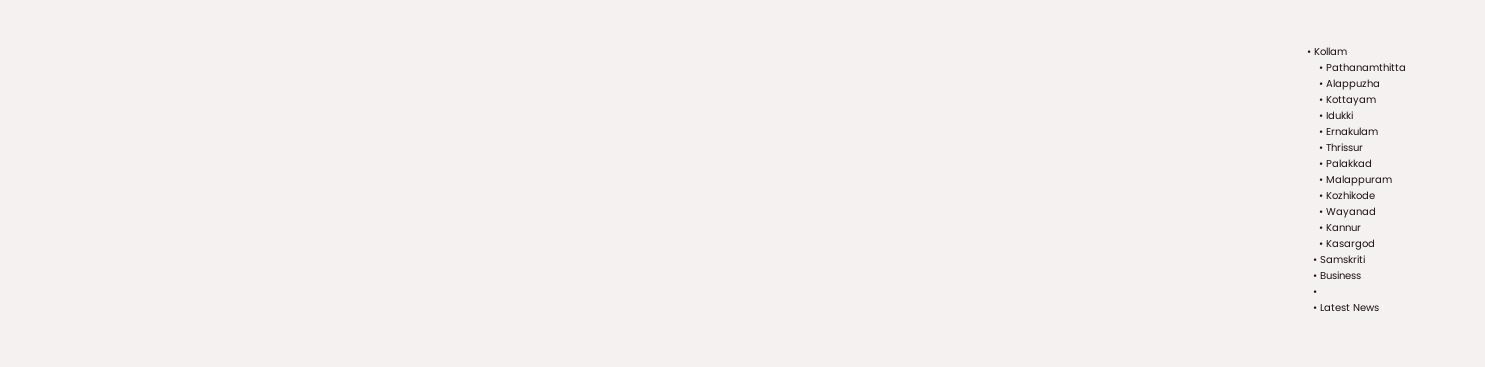• Kollam
    • Pathanamthitta
    • Alappuzha
    • Kottayam
    • Idukki
    • Ernakulam
    • Thrissur
    • Palakkad
    • Malappuram
    • Kozhikode
    • Wayanad
    • Kannur
    • Kasargod
  • Samskriti
  • Business
  •
  • Latest News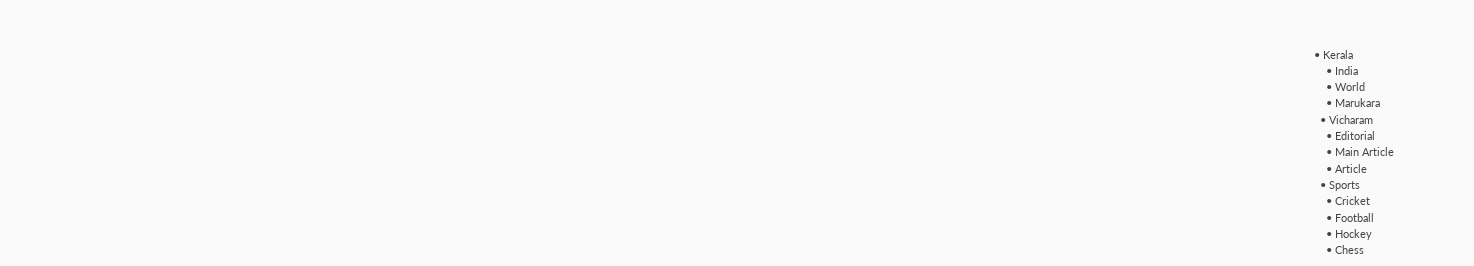• Kerala
    • India
    • World
    • Marukara
  • Vicharam
    • Editorial
    • Main Article
    • Article
  • Sports
    • Cricket
    • Football
    • Hockey
    • Chess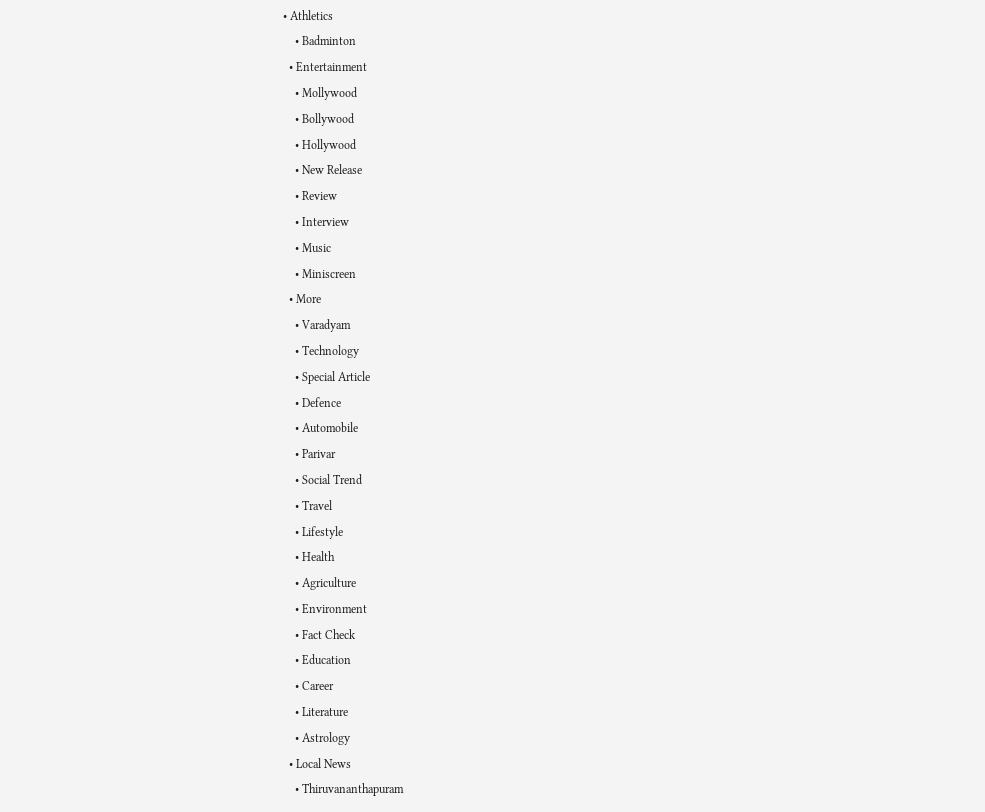• Athletics
    • Badminton
  • Entertainment
    • Mollywood
    • Bollywood
    • Hollywood
    • New Release
    • Review
    • Interview
    • Music
    • Miniscreen
  • More
    • Varadyam
    • Technology
    • Special Article
    • Defence
    • Automobile
    • Parivar
    • Social Trend
    • Travel
    • Lifestyle
    • Health
    • Agriculture
    • Environment
    • Fact Check
    • Education
    • Career
    • Literature
    • Astrology
  • Local News
    • Thiruvananthapuram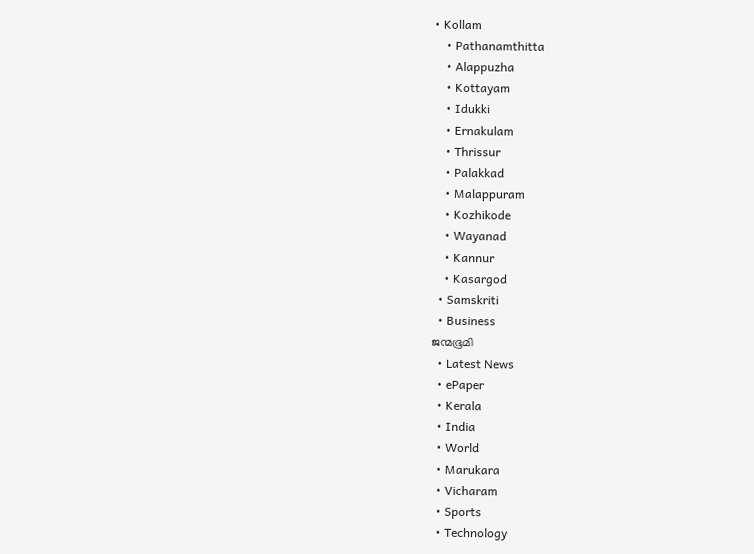• Kollam
    • Pathanamthitta
    • Alappuzha
    • Kottayam
    • Idukki
    • Ernakulam
    • Thrissur
    • Palakkad
    • Malappuram
    • Kozhikode
    • Wayanad
    • Kannur
    • Kasargod
  • Samskriti
  • Business
ജന്മഭൂമി
  • Latest News
  • ePaper
  • Kerala
  • India
  • World
  • Marukara
  • Vicharam
  • Sports
  • Technology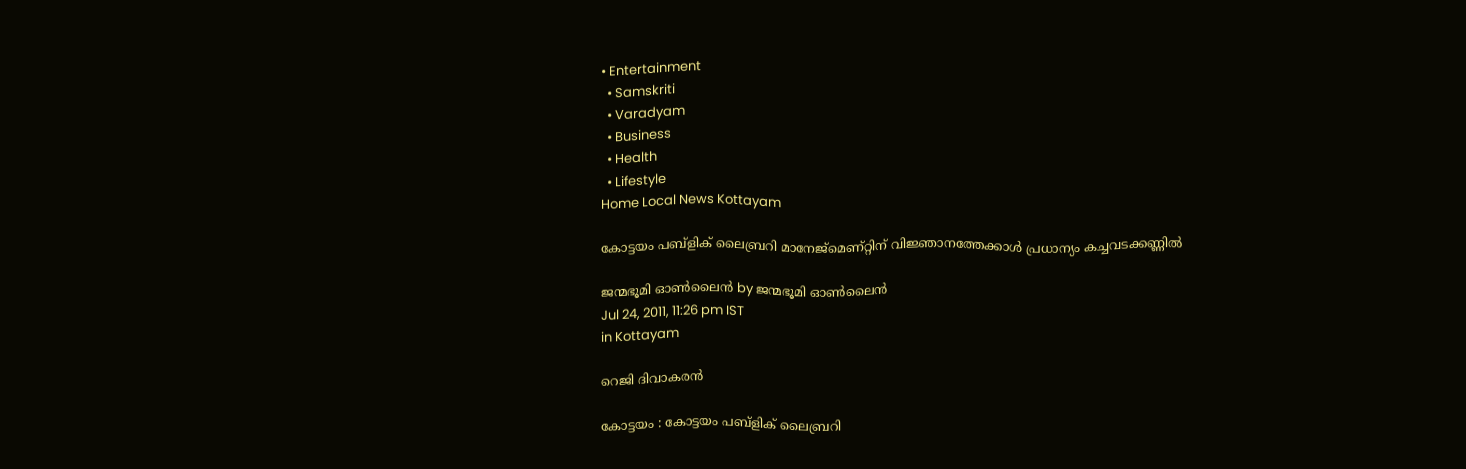• Entertainment
  • Samskriti
  • Varadyam
  • Business
  • Health
  • Lifestyle
Home Local News Kottayam

കോട്ടയം പബ്ളിക്‌ ലൈബ്രറി മാനേജ്മെണ്റ്റിന്‌ വിജ്ഞാനത്തേക്കാള്‍ പ്രധാന്യം കച്ചവടക്കണ്ണില്‍

ജന്മഭൂമി ഓണ്‍ലൈന്‍ by ജന്മഭൂമി ഓണ്‍ലൈന്‍
Jul 24, 2011, 11:26 pm IST
in Kottayam

റെജി ദിവാകരന്‍

കോട്ടയം : കോട്ടയം പബ്ളിക്‌ ലൈബ്രറി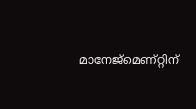മാനേജ്മെണ്റ്റിന്‌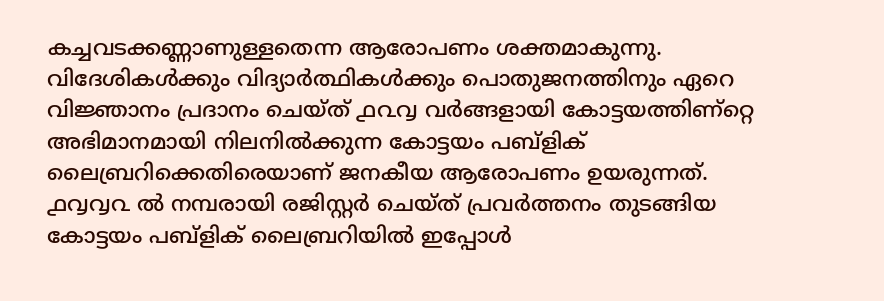കച്ചവടക്കണ്ണാണുള്ളതെന്ന ആരോപണം ശക്തമാകുന്നു. വിദേശികള്‍ക്കും വിദ്യാര്‍ത്ഥികള്‍ക്കും പൊതുജനത്തിനും ഏറെ വിജ്ഞാനം പ്രദാനം ചെയ്ത്‌ ൧൨൮ വര്‍ങ്ങളായി കോട്ടയത്തിണ്റ്റെ അഭിമാനമായി നിലനില്‍ക്കുന്ന കോട്ടയം പബ്ളിക്‌ ലൈബ്രറിക്കെതിരെയാണ്‌ ജനകീയ ആരോപണം ഉയരുന്നത്‌. ൧൮൮൨ ല്‍ നമ്പരായി രജിസ്റ്റര്‍ ചെയ്ത്‌ പ്രവര്‍ത്തനം തുടങ്ങിയ കോട്ടയം പബ്ളിക്‌ ലൈബ്രറിയില്‍ ഇപ്പോള്‍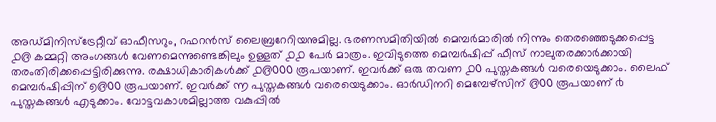അഡ്മിനിസ്ട്രേറ്റീവ്‌ ഓഫീസറും, റഫറന്‍സ്‌ ലൈബ്രറേറിയനുമില്ല. ഭരണസമിതിയില്‍ മെമ്പര്‍മാരില്‍ നിന്നും തെരഞ്ഞെടുക്കപ്പെട്ട ൧൫ കമ്മറ്റി അംഗങ്ങള്‍ വേണമെന്നുണ്ടെങ്കിലും ഉള്ളത്‌ ൧൧ പേര്‍ മാത്രം. ഇവിടുത്തെ മെമ്പര്‍ഷിപ്പ്‌ ഫീസ്‌ നാലുതരക്കാര്‍ക്കായി തരംതിരിക്കപ്പെട്ടിരിക്കുന്നു. രക്ഷാധികാരികള്‍ക്ക്‌ ൧൫൦൦൦ രൂപയാണ്‌. ഇവര്‍ക്ക്‌ ഒരു തവണ ൧൦ പുസ്തകങ്ങള്‍ വരെയെടുക്കാം. ലൈഫ്‌ മെമ്പര്‍ഷിപ്പിന്‌ ൭൫൦൦ രൂപയാണ്‌. ഇവര്‍ക്ക്‌ ൬ പുസ്തകങ്ങള്‍ വരെയെടുക്കാം. ഓര്‍ഡിനറി മെമ്പേഴ്സിന്‌ ൫൦൦ രൂപയാണ്‌ ൪ പുസ്തകങ്ങള്‍ എടുക്കാം. വോട്ടവകാശമില്ലാത്ത വകുപ്പില്‍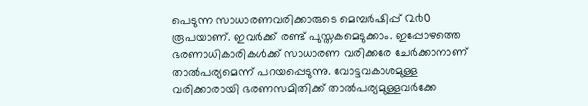പെടുന്ന സാധാരണവരിക്കാരുടെ മെമ്പര്‍ഷിപ്പ്‌ ൨൪൦ രൂപയാണ്‌. ഇവര്‍ക്ക്‌ രണ്ട്‌ പുസ്തകമെടുക്കാം. ഇപ്പോഴത്തെ ഭരണാധികാരികള്‍ക്ക്‌ സാധാരണ വരിക്കരേ ചേര്‍ക്കാനാണ്‌ താല്‍പര്യമെന്ന്‌ പറയപ്പെടുന്നു. വോട്ടവകാശമുള്ള വരിക്കാരായി ഭരണസമിതിക്ക്‌ താല്‍പര്യമുള്ളവര്‍ക്കേ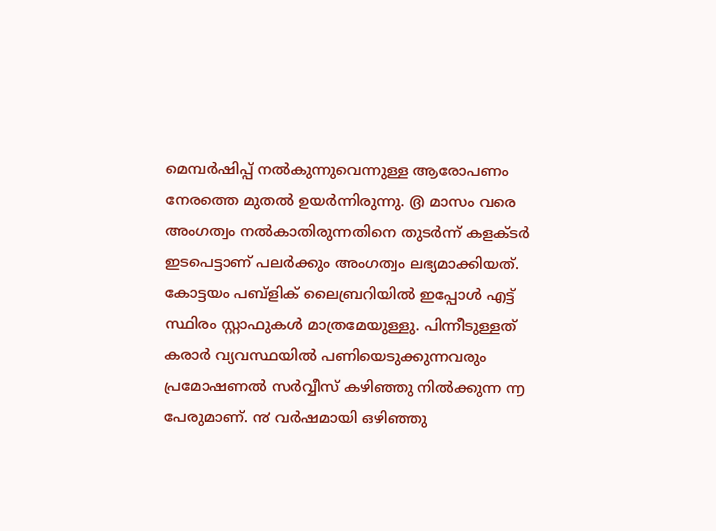മെമ്പര്‍ഷിപ്പ്‌ നല്‍കുന്നുവെന്നുള്ള ആരോപണം നേരത്തെ മുതല്‍ ഉയര്‍ന്നിരുന്നു. ൫ മാസം വരെ അംഗത്വം നല്‍കാതിരുന്നതിനെ തുടര്‍ന്ന്‌ കളക്ടര്‍ ഇടപെട്ടാണ്‌ പലര്‍ക്കും അംഗത്വം ലഭ്യമാക്കിയത്‌. കോട്ടയം പബ്ളിക്‌ ലൈബ്രറിയില്‍ ഇപ്പോള്‍ എട്ട്‌ സ്ഥിരം സ്റ്റാഫുകള്‍ മാത്രമേയുള്ളു. പിന്നീടുള്ളത്‌ കരാര്‍ വ്യവസ്ഥയില്‍ പണിയെടുക്കുന്നവരും പ്രമോഷണല്‍ സര്‍വ്വീസ്‌ കഴിഞ്ഞു നില്‍ക്കുന്ന ൬ പേരുമാണ്‌. ൯ വര്‍ഷമായി ഒഴിഞ്ഞു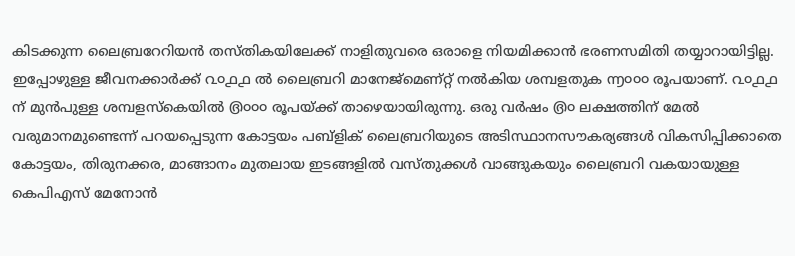കിടക്കുന്ന ലൈബ്രറേറിയന്‍ തസ്തികയിലേക്ക്‌ നാളിതുവരെ ഒരാളെ നിയമിക്കാന്‍ ഭരണസമിതി തയ്യാറായിട്ടില്ല. ഇപ്പോഴുള്ള ജീവനക്കാര്‍ക്ക്‌ ൨൦൧൧ ല്‍ ലൈബ്രറി മാനേജ്മെണ്റ്റ്‌ നല്‍കിയ ശമ്പളതുക ൬൦൦൦ രൂപയാണ്‌. ൨൦൧൧ ന്‌ മുന്‍പുള്ള ശമ്പളസ്കെയില്‍ ൫൦൦൦ രൂപയ്‌ക്ക്‌ താഴെയായിരുന്നു. ഒരു വര്‍ഷം ൫൦ ലക്ഷത്തിന്‌ മേല്‍ വരുമാനമുണ്ടെന്ന്‌ പറയപ്പെടുന്ന കോട്ടയം പബ്ളിക്‌ ലൈബ്രറിയുടെ അടിസ്ഥാനസൗകര്യങ്ങള്‍ വികസിപ്പിക്കാതെ കോട്ടയം, തിരുനക്കര, മാങ്ങാനം മുതലായ ഇടങ്ങളില്‍ വസ്തുക്കള്‍ വാങ്ങുകയും ലൈബ്രറി വകയായുള്ള കെപിഎസ്‌ മേനോന്‍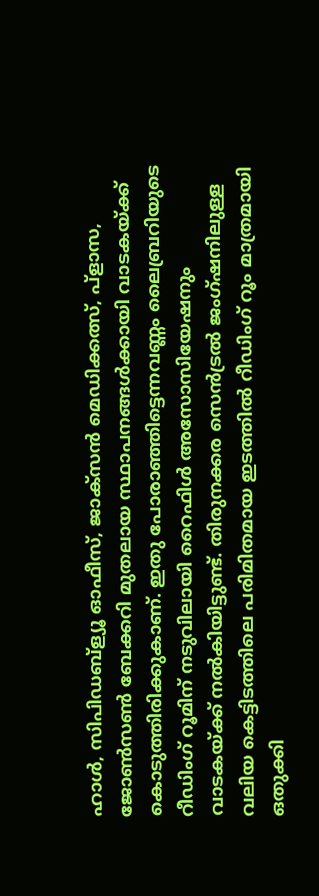ഹാള്‍, സിപിഡബ്ള്യൂ ഓഫീസ്‌, ജാക്സന്‍ മെഡിക്കത്സ്‌, പ്ളാസ, ജോണ്‍സണ്‍ ബേക്കറി മുതലായ സ്ഥാപനങ്ങള്‍ക്കായി വാടകയ്‌ക്ക്‌ കൊടുത്തിരിക്കുകാണ്‌. ഇതു പോരാഞ്ഞിട്ടെന്നവണ്ണം ലൈബ്രറിയുടെ റീഡിംഗ്‌ റൂമിന്‌ നടുവിലായി റൈഫിള്‍ അസോസിയേഷനും വാടകയ്‌ക്ക്‌ നല്‍കിയിട്ടുണ്ട്‌. തിരുനക്കര സെന്‍ട്രല്‍ ജംഗ്ഷനിലുള്ള വലിയ കെട്ടിടത്തിലെ പരിമിതമായ ഇടത്തില്‍ റീഡിംഗ്‌ റൂം മാത്രമായി ഒതുക്കി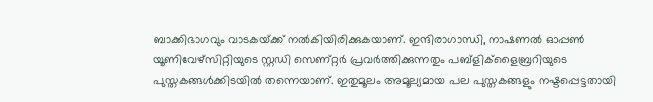ബാക്കിഭാഗവും വാടകയ്‌ക്ക്‌ നല്‍കിയിരിക്കുകയാണ്‌. ഇന്ദിരാഗാന്ധി, നാഷണല്‍ ഓപ്പണ്‍ യൂണിവേഴ്സിറ്റിയുടെ സ്റ്റഡി സെണ്റ്റര്‍ പ്രവര്‍ത്തിക്കുന്നതും പബ്ളിക്ളൈബ്രറിയുടെ പുസ്തകങ്ങള്‍ക്കിടയില്‍ തന്നെയാണ്‌. ഇതുമൂലം അമൂല്യമായ പല പുസ്തകങ്ങളും നഷ്ടപ്പെട്ടതായി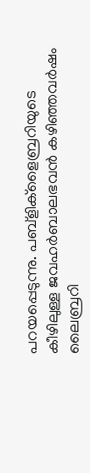പറയപ്പെടുന്നു. പബ്ളിക്ളൈബ്രറിയുടെ കീഴിലുള്ള ജവഹര്‍ബാലഭവന്‍ കഴിഞ്ഞവര്‍ഷം ലൈബ്രറി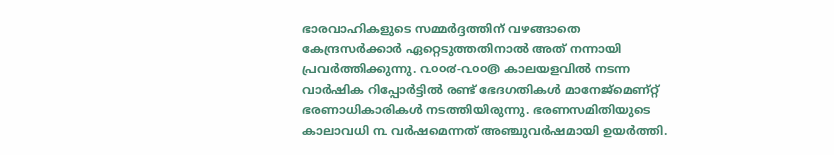ഭാരവാഹികളുടെ സമ്മര്‍ദ്ദത്തിന്‌ വഴങ്ങാതെ കേന്ദ്രസര്‍ക്കാര്‍ ഏറ്റെടുത്തതിനാല്‍ അത്‌ നന്നായി പ്രവര്‍ത്തിക്കുന്നു. ൨൦൦൪-൨൦൦൫ കാലയളവില്‍ നടന്ന വാര്‍ഷിക റിപ്പോര്‍ട്ടില്‍ രണ്ട്‌ ഭേദഗതികള്‍ മാനേജ്മെണ്റ്റ്‌ ഭരണാധികാരികള്‍ നടത്തിയിരുന്നു. ഭരണസമിതിയുടെ കാലാവധി ൩ വര്‍ഷമെന്നത്‌ അഞ്ചുവര്‍ഷമായി ഉയര്‍ത്തി.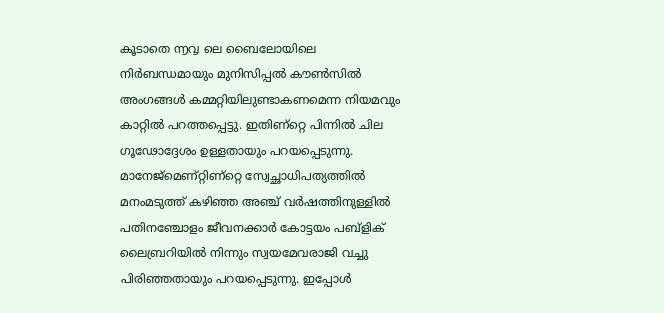കൂടാതെ ൬൮ ലെ ബൈലോയിലെ നിര്‍ബന്ധമായും മുനിസിപ്പല്‍ കൗണ്‍സില്‍ അംഗങ്ങള്‍ കമ്മറ്റിയിലുണ്ടാകണമെന്ന നിയമവും കാറ്റില്‍ പറത്തപ്പെട്ടു. ഇതിണ്റ്റെ പിന്നില്‍ ചില ഗൂഢോദ്ദേശം ഉള്ളതായും പറയപ്പെടുന്നു. മാനേജ്മെണ്റ്റിണ്റ്റെ സ്വേച്ഛാധിപത്യത്തില്‍ മനംമടുത്ത്‌ കഴിഞ്ഞ അഞ്ച്‌ വര്‍ഷത്തിനുള്ളില്‍ പതിനഞ്ചോളം ജീവനക്കാര്‍ കോട്ടയം പബ്ളിക്‌ ലൈബ്രറിയില്‍ നിന്നും സ്വയമേവരാജി വച്ചു പിരിഞ്ഞതായും പറയപ്പെടുന്നു. ഇപ്പോള്‍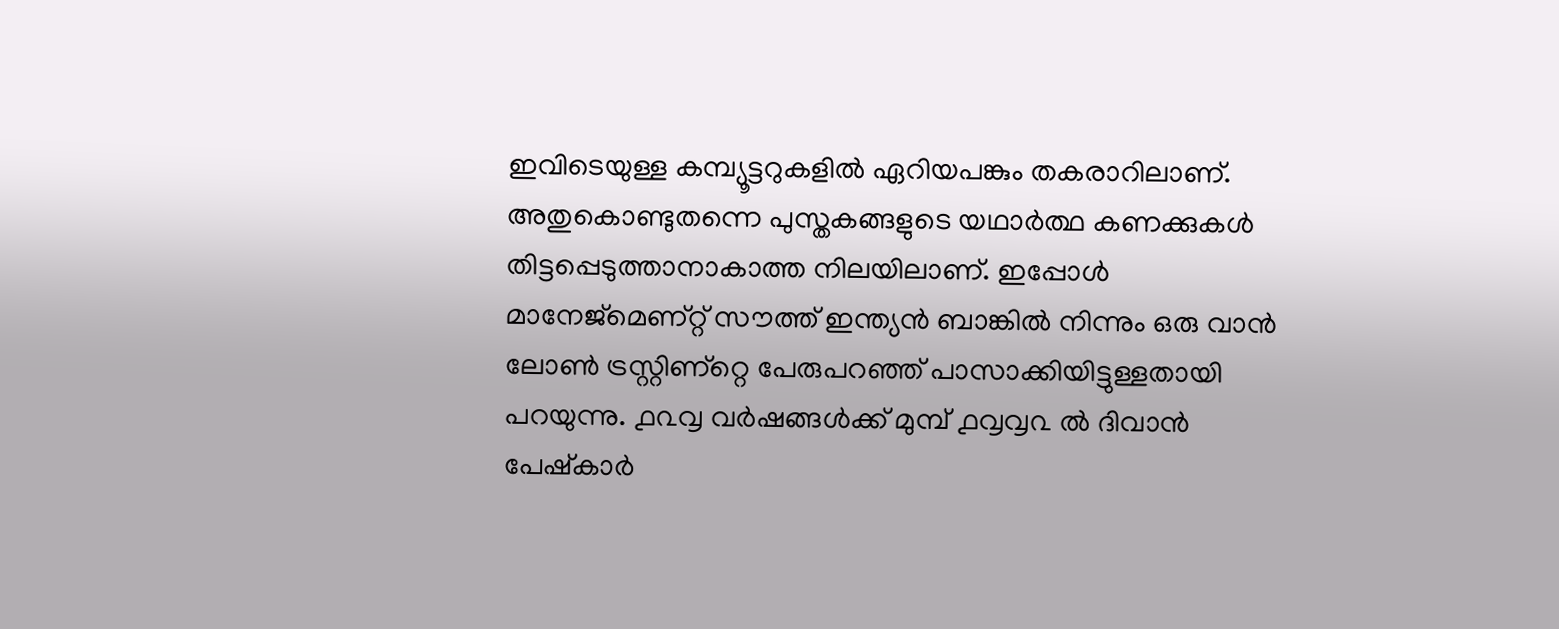ഇവിടെയുള്ള കമ്പ്യൂട്ടറുകളില്‍ ഏറിയപങ്കും തകരാറിലാണ്‌. അതുകൊണ്ടുതന്നെ പുസ്തകങ്ങളുടെ യഥാര്‍ത്ഥ കണക്കുകള്‍ തിട്ടപ്പെടുത്താനാകാത്ത നിലയിലാണ്‌. ഇപ്പോള്‍ മാനേജ്മെണ്റ്റ്‌ സൗത്ത്‌ ഇന്ത്യന്‍ ബാങ്കില്‍ നിന്നും ഒരു വാന്‍ ലോണ്‍ ട്രസ്റ്റിണ്റ്റെ പേരുപറഞ്ഞ്‌ പാസാക്കിയിട്ടുള്ളതായി പറയുന്നു. ൧൨൮ വര്‍ഷങ്ങള്‍ക്ക്‌ മുമ്പ്‌ ൧൮൮൨ ല്‍ ദിവാന്‍ പേഷ്കാര്‍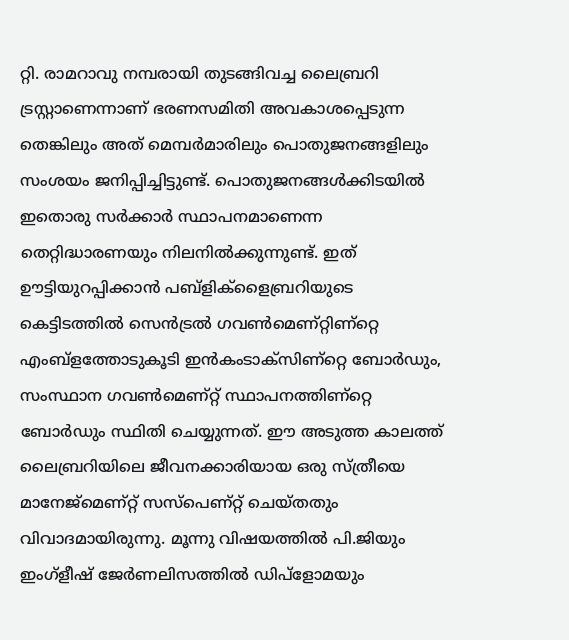റ്റി. രാമറാവു നമ്പരായി തുടങ്ങിവച്ച ലൈബ്രറി ട്രസ്റ്റാണെന്നാണ്‌ ഭരണസമിതി അവകാശപ്പെടുന്ന തെങ്കിലും അത്‌ മെമ്പര്‍മാരിലും പൊതുജനങ്ങളിലും സംശയം ജനിപ്പിച്ചിട്ടുണ്ട്‌. പൊതുജനങ്ങള്‍ക്കിടയില്‍ ഇതൊരു സര്‍ക്കാര്‍ സ്ഥാപനമാണെന്ന തെറ്റിദ്ധാരണയും നിലനില്‍ക്കുന്നുണ്ട്‌. ഇത്‌ ഊട്ടിയുറപ്പിക്കാന്‍ പബ്ളിക്ളൈബ്രറിയുടെ കെട്ടിടത്തില്‍ സെന്‍ട്രല്‍ ഗവണ്‍മെണ്റ്റിണ്റ്റെ എംബ്ളത്തോടുകൂടി ഇന്‍കംടാക്സിണ്റ്റെ ബോര്‍ഡും, സംസ്ഥാന ഗവണ്‍മെണ്റ്റ്‌ സ്ഥാപനത്തിണ്റ്റെ ബോര്‍ഡും സ്ഥിതി ചെയ്യുന്നത്‌. ഈ അടുത്ത കാലത്ത്‌ ലൈബ്രറിയിലെ ജീവനക്കാരിയായ ഒരു സ്ത്രീയെ മാനേജ്മെണ്റ്റ്‌ സസ്പെണ്റ്റ്‌ ചെയ്തതും വിവാദമായിരുന്നു. മൂന്നു വിഷയത്തില്‍ പി.ജിയും ഇംഗ്ളീഷ്‌ ജേര്‍ണലിസത്തില്‍ ഡിപ്ളോമയും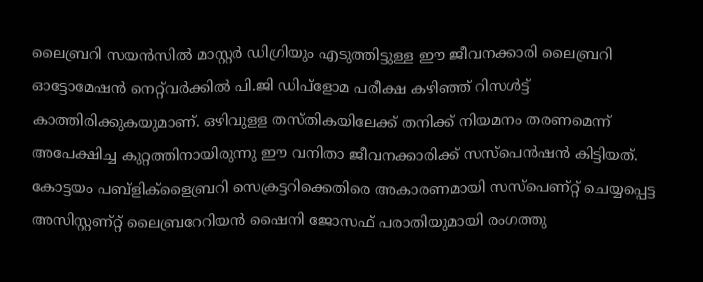ലൈബ്രറി സയന്‍സില്‍ മാസ്റ്റര്‍ ഡിഗ്രിയും എടുത്തിട്ടുള്ള ഈ ജീവനക്കാരി ലൈബ്രറി ഓട്ടോമേഷന്‍ നെറ്റ്‌വര്‍ക്കില്‍ പി.ജി ഡിപ്ളോമ പരീക്ഷ കഴിഞ്ഞ്‌ റിസള്‍ട്ട്‌ കാത്തിരിക്കുകയുമാണ്‌. ഒഴിവുളള തസ്തികയിലേക്ക്‌ തനിക്ക്‌ നിയമനം തരണമെന്ന്‌ അപേക്ഷിച്ച കുറ്റത്തിനായിരുന്നു ഈ വനിതാ ജീവനക്കാരിക്ക്‌ സസ്പെന്‍ഷന്‍ കിട്ടിയത്‌. കോട്ടയം പബ്ളിക്ളൈബ്രറി സെക്രട്ടറിക്കെതിരെ അകാരണമായി സസ്പെണ്റ്റ്‌ ചെയ്യപ്പെട്ട അസിസ്റ്റണ്റ്റ്‌ ലൈബ്രറേറിയന്‍ ഷൈനി ജോസഫ്‌ പരാതിയുമായി രംഗത്തു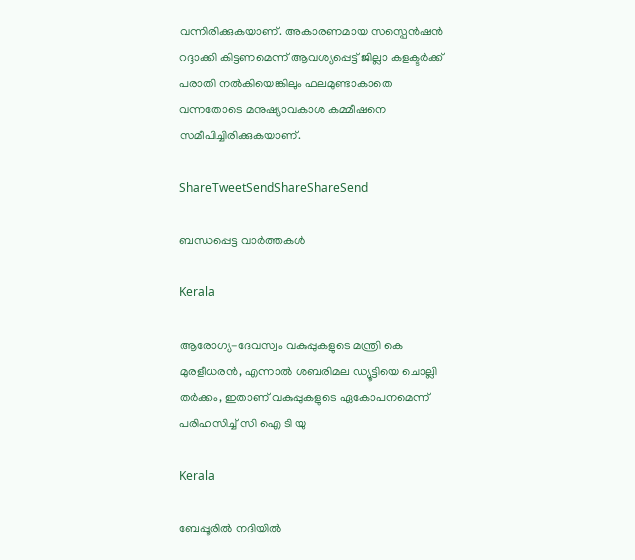വന്നിരിക്കുകയാണ്‌. അകാരണമായ സസ്പെന്‍ഷന്‍ റദ്ദാക്കി കിട്ടണമെന്ന്‌ ആവശ്യപ്പെട്ട്‌ ജില്ലാ കളക്ടര്‍ക്ക്‌ പരാതി നല്‍കിയെങ്കിലും ഫലമുണ്ടാകാതെ വന്നതോടെ മനുഷ്യാവകാശ കമ്മീഷനെ സമീപിച്ചിരിക്കുകയാണ്‌.

ShareTweetSendShareShareSend

ബന്ധപ്പെട്ട വാര്‍ത്തകള്‍

Kerala

ആരോഗ്യ-ദേവസ്വം വകുപ്പുകളുടെ മന്ത്രി കെ മുരളീധരന്‍, എന്നാല്‍ ശബരിമല ഡ്യൂട്ടിയെ ചൊല്ലി തര്‍ക്കം, ഇതാണ് വകുപ്പുകളുടെ ഏകോപനമെന്ന് പരിഹസിച്ച് സി ഐ ടി യു

Kerala

ബേപ്പൂരില്‍ നദിയില്‍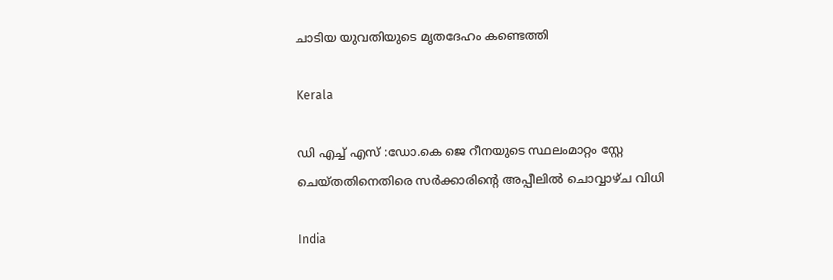ചാടിയ യുവതിയുടെ മൃതദേഹം കണ്ടെത്തി

Kerala

ഡി എച്ച് എസ് :ഡോ.കെ ജെ റീനയുടെ സ്ഥലംമാറ്റം സ്റ്റേ ചെയ്തതിനെതിരെ സര്‍ക്കാരിന്റെ അപ്പീലില്‍ ചൊവ്വാഴ്ച വിധി

India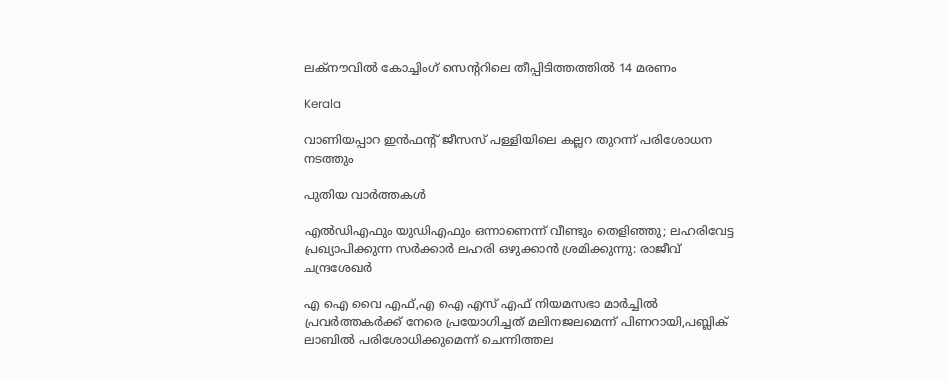ലക്‌നൗവില്‍ കോച്ചിംഗ് സെന്ററിലെ തീപ്പിടിത്തത്തില്‍ 14 മരണം

Kerala

വാണിയപ്പാറ ഇന്‍ഫന്റ് ജീസസ് പള്ളിയിലെ കല്ലറ തുറന്ന് പരിശോധന നടത്തും

പുതിയ വാര്‍ത്തകള്‍

എൽഡിഎഫും യുഡിഎഫും ഒന്നാണെന്ന് വീണ്ടും തെളിഞ്ഞു; ലഹരിവേട്ട പ്രഖ്യാപിക്കുന്ന സർക്കാർ ലഹരി ഒഴുക്കാൻ ശ്രമിക്കുന്നു: രാജീവ് ചന്ദ്രശേഖർ

എ ഐ വൈ എഫ്,എ ഐ എസ് എഫ് നിയമസഭാ മാര്‍ച്ചില്‍ പ്രവര്‍ത്തകര്‍ക്ക് നേരെ പ്രയോഗിച്ചത് മലിനജലമെന്ന് പിണറായി,പബ്ലിക് ലാബില്‍ പരിശോധിക്കുമെന്ന് ചെന്നിത്തല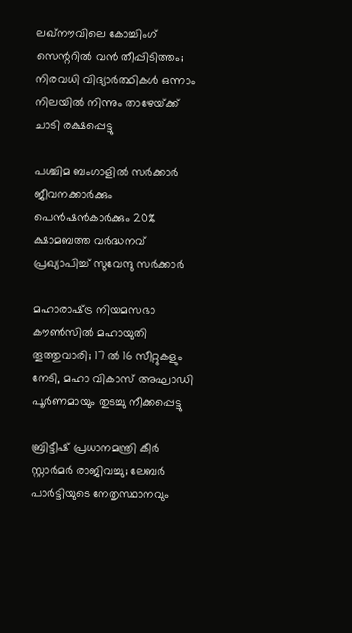ലഖ്‌നൗവിലെ കോച്ചിംഗ് സെന്ററിൽ വൻ തീപ്പിടിത്തം; നിരവധി വിദ്യാർത്ഥികൾ ഒന്നാം നിലയിൽ നിന്നും താഴേയ്‌ക്ക് ചാടി രക്ഷപ്പെട്ടു

പശ്ചിമ ബംഗാളിൽ സർക്കാർ ജീവനക്കാർക്കും പെൻഷൻകാർക്കും 20% ക്ഷാമബത്ത വർദ്ധനവ് പ്രഖ്യാപിച്ച് സുവേന്ദു സർക്കാർ

മഹാരാഷ്‌ട്ര നിയമസഭാ കൗൺസിൽ മഹായുതി തൂത്തുവാരി; 17 ൽ 16 സീറ്റുകളും നേടി, മഹാ വികാസ് അഘാഡി പൂർണമായും തുടച്ചു നീക്കപ്പെട്ടു

ബ്രിട്ടീഷ് പ്രധാനമന്ത്രി കീർ സ്റ്റാർമർ രാജിവച്ചു; ലേബർ പാർട്ടിയുടെ നേതൃസ്ഥാനവും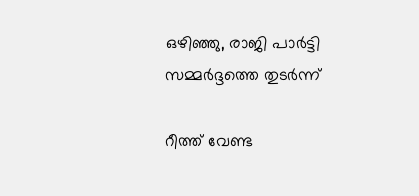ഒഴിഞ്ഞു, രാജി പാർട്ടി സമ്മർദ്ദത്തെ തുടർന്ന്

റീത്ത് വേണ്ട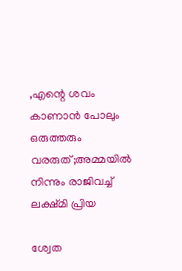,എന്റെ ശവം കാണാന്‍ പോലും ഒരുത്തരും വരരുത്;അമ്മയില്‍ നിന്നും രാജിവച്ച് ലക്ഷ്മി പ്രിയ

ശ്വേത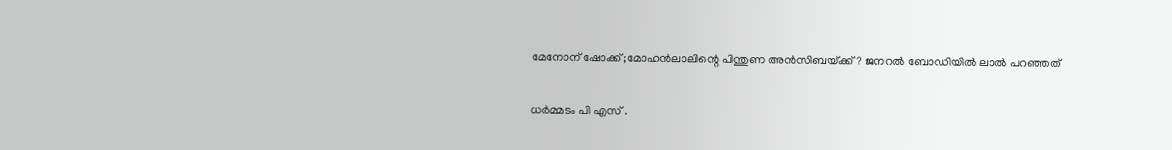മേനോന് ഷോക്ക്;മോഹന്‍ലാലിന്റെ പിന്തുണ അന്‍സിബയ്‌ക്ക്? ജനറല്‍ ബോഡിയില്‍ ലാല്‍ പറഞ്ഞത്

ധർമ്മടം പി എസ് .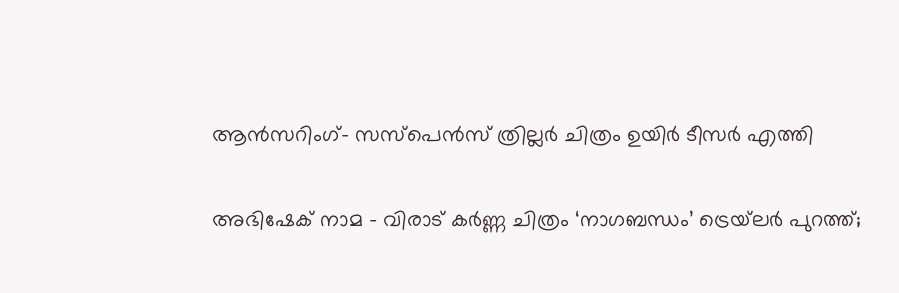ആൻസറിംഗ്- സസ്പെൻസ് ത്രില്ലർ ചിത്രം ഉയിർ ടീസർ എത്തി

അഭിഷേക് നാമ – വിരാട് കർണ്ണ ചിത്രം ‘നാഗബന്ധം’ ട്രെയ്‌ലർ പുറത്ത്;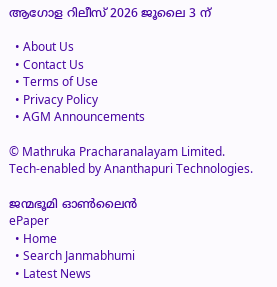ആഗോള റിലീസ് 2026 ജൂലൈ 3 ന്

  • About Us
  • Contact Us
  • Terms of Use
  • Privacy Policy
  • AGM Announcements

© Mathruka Pracharanalayam Limited.
Tech-enabled by Ananthapuri Technologies.

ജന്മഭൂമി ഓണ്‍ലൈന്‍
ePaper
  • Home
  • Search Janmabhumi
  • Latest News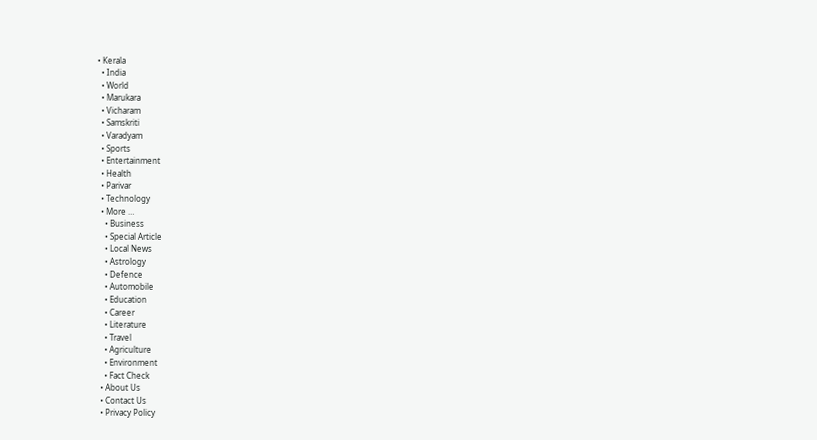• Kerala
  • India
  • World
  • Marukara
  • Vicharam
  • Samskriti
  • Varadyam
  • Sports
  • Entertainment
  • Health
  • Parivar
  • Technology
  • More …
    • Business
    • Special Article
    • Local News
    • Astrology
    • Defence
    • Automobile
    • Education
    • Career
    • Literature
    • Travel
    • Agriculture
    • Environment
    • Fact Check
  • About Us
  • Contact Us
  • Privacy Policy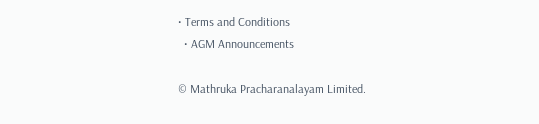• Terms and Conditions
  • AGM Announcements

© Mathruka Pracharanalayam Limited.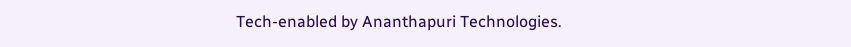Tech-enabled by Ananthapuri Technologies.